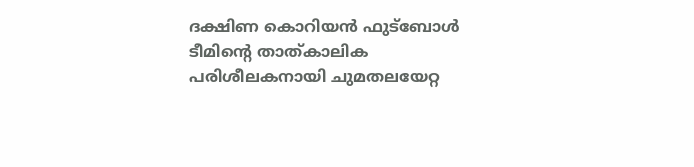ദക്ഷിണ കൊറിയന്‍ ഫുട്‌ബോള്‍ ടീമിന്റെ താത്‌കാലിക പരിശീലകനായി ചുമതലയേറ്റ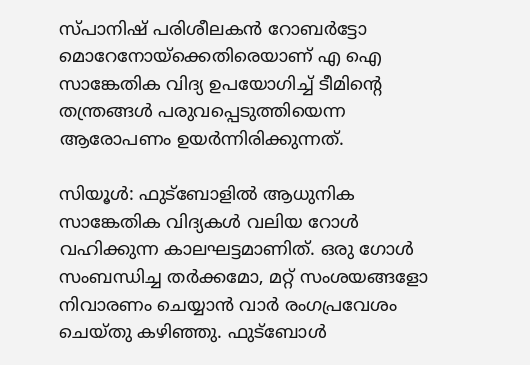സ്‌പാനിഷ്‌ പരിശീലകന്‍ റോബര്‍ട്ടോ മൊറേനോയ്‌ക്കെതിരെയാണ്‌ എ ഐ സാങ്കേതിക വിദ്യ ഉപയോഗിച്ച്‌ ടീമിന്റെ തന്ത്രങ്ങള്‍ പരുവപ്പെടുത്തിയെന്ന ആരോപണം ഉയര്‍ന്നിരിക്കുന്നത്‌.

സിയൂള്‍: ഫുട്‌ബോളില്‍ ആധുനിക സാങ്കേതിക വിദ്യകള്‍ വലിയ റോള്‍ വഹിക്കുന്ന കാലഘട്ടമാണിത്‌. ഒരു ഗോള്‍ സംബന്ധിച്ച തര്‍ക്കമോ, മറ്റ്‌ സംശയങ്ങളോ നിവാരണം ചെയ്യാന്‍ വാര്‍ രംഗപ്രവേശം ചെയ്‌തു കഴിഞ്ഞു. ഫുട്‌ബോള്‍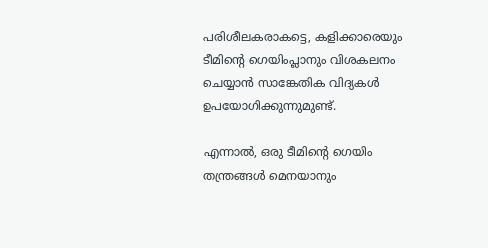പരിശീലകരാകട്ടെ, കളിക്കാരെയും ടീമിന്റെ ഗെയിംപ്ലാനും വിശകലനം ചെയ്യാന്‍ സാങ്കേതിക വിദ്യകള്‍ ഉപയോഗിക്കുന്നുമുണ്ട്‌.

എന്നാല്‍, ഒരു ടീമിന്റെ ഗെയിം തന്ത്രങ്ങള്‍ മെനയാനും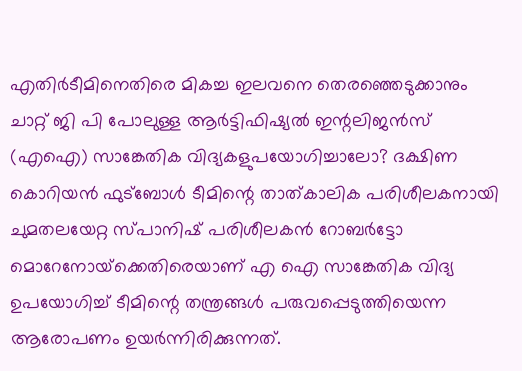എതിര്‍ടീമിനെതിരെ മികച്ച ഇലവനെ തെരഞ്ഞെടുക്കാനും ചാറ്റ്‌ ജി പി പോലുള്ള ആര്‍ട്ടിഫിഷ്യല്‍ ഇന്റലിജന്‍സ്‌ (എഐ) സാങ്കേതിക വിദ്യകളുപയോഗിച്ചാലോ? ദക്ഷിണ കൊറിയന്‍ ഫുട്‌ബോള്‍ ടീമിന്റെ താത്‌കാലിക പരിശീലകനായി ചുമതലയേറ്റ സ്‌പാനിഷ്‌ പരിശീലകന്‍ റോബര്‍ട്ടോ മൊറേനോയ്‌ക്കെതിരെയാണ്‌ എ ഐ സാങ്കേതിക വിദ്യ ഉപയോഗിച്ച്‌ ടീമിന്റെ തന്ത്രങ്ങള്‍ പരുവപ്പെടുത്തിയെന്ന ആരോപണം ഉയര്‍ന്നിരിക്കുന്നത്‌.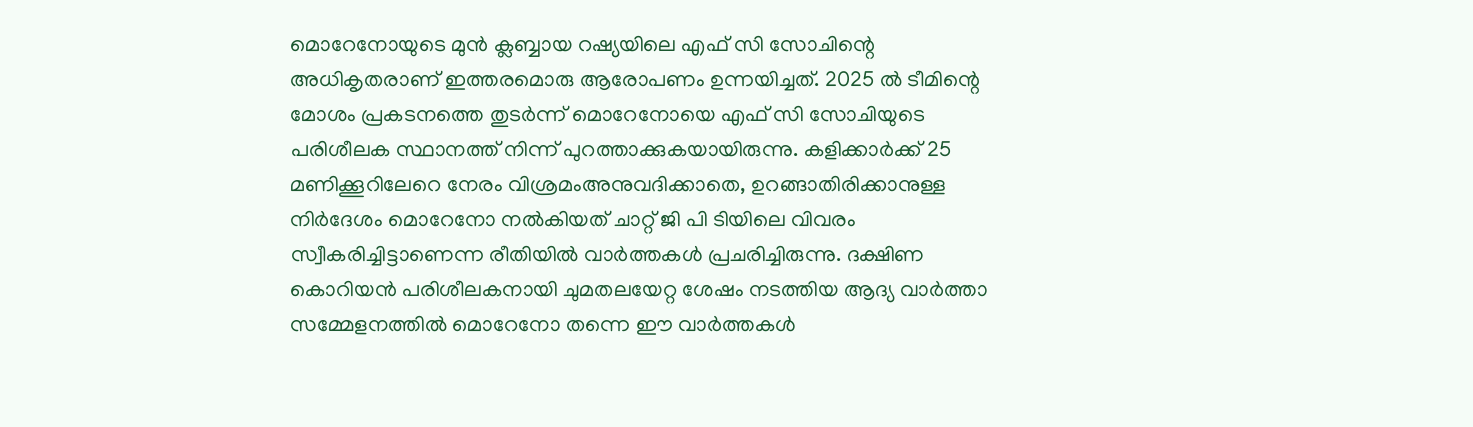മൊറേനോയുടെ മുന്‍ ക്ലബ്ബായ റഷ്യയിലെ എഫ്‌ സി സോചിന്റെ അധികൃതരാണ്‌ ഇത്തരമൊരു ആരോപണം ഉന്നയിച്ചത്‌. 2025 ല്‍ ടീമിന്റെ മോശം പ്രകടനത്തെ തുടര്‍ന്ന്‌ മൊറേനോയെ എഫ്‌ സി സോചിയുടെ പരിശീലക സ്ഥാനത്ത്‌ നിന്ന്‌ പുറത്താക്കുകയായിരുന്നു. കളിക്കാര്‍ക്ക്‌ 25 മണിക്കൂറിലേറെ നേരം വിശ്രമംഅനുവദിക്കാതെ, ഉറങ്ങാതിരിക്കാനുള്ള നിര്‍ദേശം മൊറേനോ നല്‍കിയത്‌ ചാറ്റ്‌ ജി പി ടിയിലെ വിവരം സ്വീകരിച്ചിട്ടാണെന്ന രീതിയില്‍ വാര്‍ത്തകള്‍ പ്രചരിച്ചിരുന്നു. ദക്ഷിണ കൊറിയന്‍ പരിശീലകനായി ചുമതലയേറ്റ ശേഷം നടത്തിയ ആദ്യ വാര്‍ത്താ സമ്മേളനത്തില്‍ മൊറേനോ തന്നെ ഈ വാര്‍ത്തകള്‍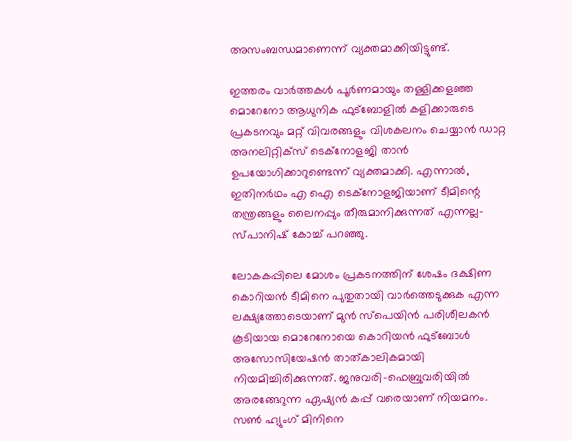അസംബന്ധമാണെന്ന്‌ വ്യക്തമാക്കിയിട്ടുണ്ട്‌.

ഇത്തരം വാര്‍ത്തകള്‍ പൂര്‍ണമായും തള്ളിക്കളഞ്ഞ മൊറേനോ ആധുനിക ഫുട്‌ബോളില്‍ കളിക്കാരുടെ പ്രകടനവും മറ്റ്‌ വിവരങ്ങളും വിശകലനം ചെയ്യാന്‍ ഡാറ്റ അനലിറ്റിക്‌സ്‌ ടെക്‌നോളജി താന്‍ ഉപയോഗിക്കാറുണ്ടെന്ന്‌ വ്യക്തമാക്കി. എന്നാല്‍, ഇതിനര്‍ഥം എ ഐ ടെക്‌നോളജിയാണ്‌ ടീമിന്റെ തന്ത്രങ്ങളും ലൈനപ്പും തീരുമാനിക്കുന്നത്‌ എന്നല്ല- സ്‌പാനിഷ്‌ കോച്ച്‌ പറഞ്ഞു.

ലോകകപ്പിലെ മോശം പ്രകടനത്തിന്‌ ശേഷം ദക്ഷിണ കൊറിയന്‍ ടീമിനെ പുതുതായി വാര്‍ത്തെടുക്കുക എന്ന ലക്ഷ്യത്തോടെയാണ്‌ മുന്‍ സ്‌പെയിന്‍ പരിശീലകന്‍ കൂടിയായ മൊറേനോയെ കൊറിയന്‍ ഫുട്‌ബോള്‍ അസോസിയേഷന്‍ താത്‌കാലികമായി നിയമിച്ചിരിക്കുന്നത്‌. ജനുവരി-ഫെബ്രുവരിയില്‍ അരങ്ങേറുന്ന ഏഷ്യന്‍ കപ്പ്‌ വരെയാണ്‌ നിയമനം. സണ്‍ ഹ്യുംഗ്‌ മിനിനെ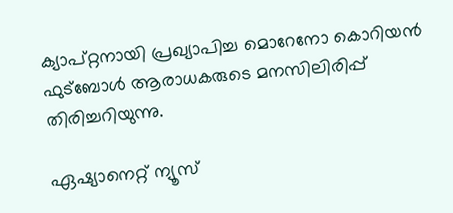ക്യാപ്‌റ്റനായി പ്രഖ്യാപിച്ച മൊറേനോ കൊറിയന്‍ ഫുട്‌ബോള്‍ ആരാധകരുടെ മനസിലിരിപ്പ്‌ തിരിച്ചറിയുന്നു.

ഏഷ്യാനെറ്റ്‌ ന്യൂസ്‌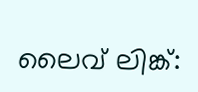ലൈവ്‌ ലിങ്ക്‌: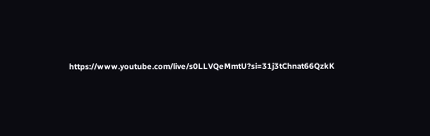https://www.youtube.com/live/s0LLVQeMmtU?si=31j3tChnat66QzkK